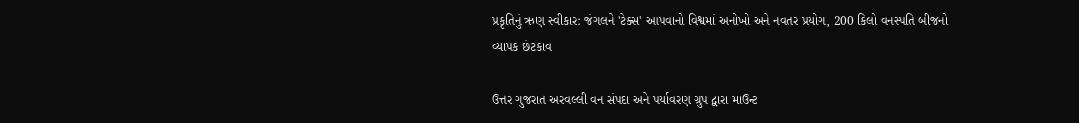પ્રકૃતિનું ઋણ સ્વીકાર: જંગલને 'ટેક્સ' આપવાનો વિશ્વમાં અનોખો અને નવતર પ્રયોગ, 200 કિલો વનસ્પતિ બીજનો વ્યાપક છંટકાવ

ઉત્તર ગુજરાત અરવલ્લી વન સંપદા અને પર્યાવરણ ગ્રુપ દ્વારા માઉન્ટ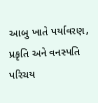આબુ ખાતે પર્યાવરણ, પ્રકૃતિ અને વનસ્પતિ પરિચય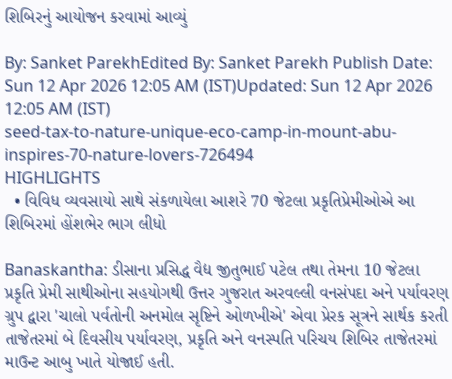શિબિરનું આયોજન કરવામાં આવ્યું

By: Sanket ParekhEdited By: Sanket Parekh Publish Date: Sun 12 Apr 2026 12:05 AM (IST)Updated: Sun 12 Apr 2026 12:05 AM (IST)
seed-tax-to-nature-unique-eco-camp-in-mount-abu-inspires-70-nature-lovers-726494
HIGHLIGHTS
  • વિવિધ વ્યવસાયો સાથે સંકળાયેલા આશરે 70 જેટલા પ્રકૃતિપ્રેમીઓએ આ શિબિરમાં હોંશભેર ભાગ લીધો

Banaskantha: ડીસાના પ્રસિદ્ધ વૈદ્ય જીતુભાઈ પટેલ તથા તેમના 10 જેટલા પ્રકૃતિ પ્રેમી સાથીઓના સહયોગથી ઉત્તર ગુજરાત અરવલ્લી વનસંપદા અને પર્યાવરણ ગ્રુપ દ્વારા 'ચાલો પર્વતોની અનમોલ સૃષ્ટિને ઓળખીએ' એવા પ્રેરક સૂત્રને સાર્થક કરતી તાજેતરમાં બે દિવસીય પર્યાવરણ, પ્રકૃતિ અને વનસ્પતિ પરિચય શિબિર તાજેતરમાં માઉન્ટ આબુ ખાતે યોજાઈ હતી.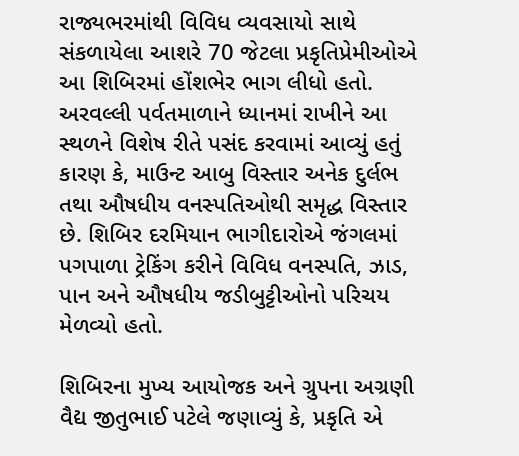રાજ્યભરમાંથી વિવિધ વ્યવસાયો સાથે સંકળાયેલા આશરે 70 જેટલા પ્રકૃતિપ્રેમીઓએ આ શિબિરમાં હોંશભેર ભાગ લીધો હતો. અરવલ્લી પર્વતમાળાને ધ્યાનમાં રાખીને આ સ્થળને વિશેષ રીતે પસંદ કરવામાં આવ્યું હતું કારણ કે, માઉન્ટ આબુ વિસ્તાર અનેક દુર્લભ તથા ઔષધીય વનસ્પતિઓથી સમૃદ્ધ વિસ્તાર છે. શિબિર દરમિયાન ભાગીદારોએ જંગલમાં પગપાળા ટ્રેકિંગ કરીને વિવિધ વનસ્પતિ, ઝાડ, પાન અને ઔષધીય જડીબુટ્ટીઓનો પરિચય મેળવ્યો હતો.

શિબિરના મુખ્ય આયોજક અને ગ્રુપના અગ્રણી વૈદ્ય જીતુભાઈ પટેલે જણાવ્યું કે, પ્રકૃતિ એ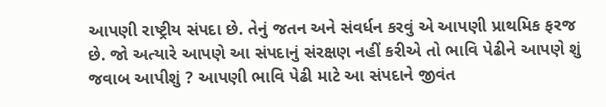આપણી રાષ્ટ્રીય સંપદા છે. તેનું જતન અને સંવર્ધન કરવું એ આપણી પ્રાથમિક ફરજ છે. જો અત્યારે આપણે આ સંપદાનું સંરક્ષણ નહીં કરીએ તો ભાવિ પેઢીને આપણે શું જવાબ આપીશું ? આપણી ભાવિ પેઢી માટે આ સંપદાને જીવંત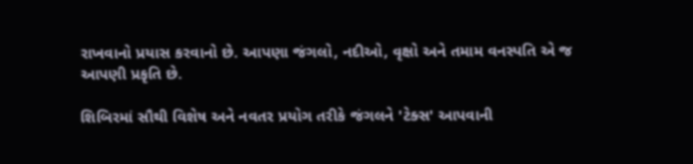રાખવાનો પ્રયાસ કરવાનો છે. આપણા જંગલો, નદીઓ, વૃક્ષો અને તમામ વનસ્પતિ એ જ આપણી પ્રકૃતિ છે.

શિબિરમાં સૌથી વિશેષ અને નવતર પ્રયોગ તરીકે જંગલને 'ટેક્સ' આપવાની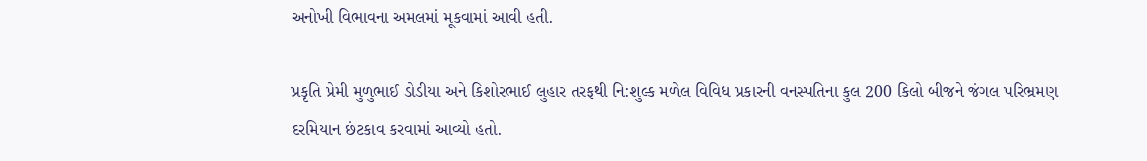અનોખી વિભાવના અમલમાં મૂકવામાં આવી હતી.

પ્રકૃતિ પ્રેમી મુળુભાઈ ડોડીયા અને કિશોરભાઈ લુહાર તરફથી નિ:શુલ્ક મળેલ વિવિધ પ્રકારની વનસ્પતિના કુલ 200 કિલો બીજને જંગલ પરિભ્રમણ દરમિયાન છંટકાવ કરવામાં આવ્યો હતો.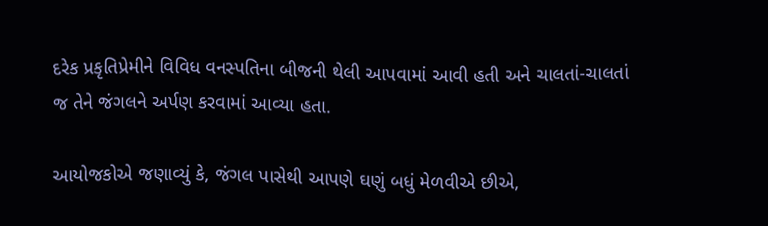દરેક પ્રકૃતિપ્રેમીને વિવિધ વનસ્પતિના બીજની થેલી આપવામાં આવી હતી અને ચાલતાં-ચાલતાં જ તેને જંગલને અર્પણ કરવામાં આવ્યા હતા.

આયોજકોએ જણાવ્યું કે, જંગલ પાસેથી આપણે ઘણું બધું મેળવીએ છીએ,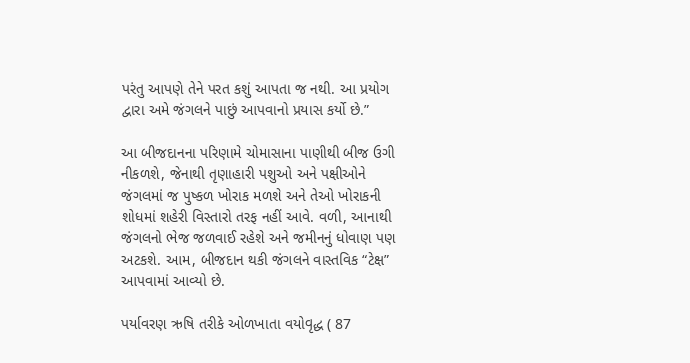પરંતુ આપણે તેને પરત કશું આપતા જ નથી. આ પ્રયોગ દ્વારા અમે જંગલને પાછું આપવાનો પ્રયાસ કર્યો છે.”

આ બીજદાનના પરિણામે ચોમાસાના પાણીથી બીજ ઉગી નીકળશે, જેનાથી તૃણાહારી પશુઓ અને પક્ષીઓને જંગલમાં જ પુષ્કળ ખોરાક મળશે અને તેઓ ખોરાકની શોધમાં શહેરી વિસ્તારો તરફ નહીં આવે. વળી, આનાથી જંગલનો ભેજ જળવાઈ રહેશે અને જમીનનું ધોવાણ પણ અટકશે. આમ, બીજદાન થકી જંગલને વાસ્તવિક “ટેક્ષ” આપવામાં આવ્યો છે.

પર્યાવરણ ઋષિ તરીકે ઓળખાતા વયોવૃદ્ધ ( 87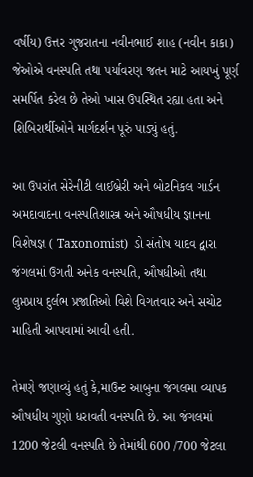વર્ષીય) ઉત્તર ગુજરાતના નવીનભાઈ શાહ (નવીન કાકા) જેઓએ વનસ્પતિ તથા પર્યાવરણ જતન માટે આયખું પૂર્ણ સમર્પિત કરેલ છે તેઓ ખાસ ઉપસ્થિત રહ્યા હતા અને શિબિરાર્થીઓને માર્ગદર્શન પૂરું પાડ્યું હતું.

આ ઉપરાંત સેરેનીટી લાઈબ્રેરી અને બોટનિકલ ગાર્ડન અમદાવાદના વનસ્પતિશાસ્ત્ર અને ઔષધીય જ્ઞાનના વિશેષજ્ઞ ( Taxonomist)  ડો સંતોષ યાદવ દ્વારા જંગલમાં ઉગતી અનેક વનસ્પતિ, ઔષધીઓ તથા લુપ્તપ્રાય દુર્લભ પ્રજાતિઓ વિશે વિગતવાર અને સચોટ માહિતી આપવામાં આવી હતી.

તેમણે જણાવ્યું હતું કે,માઉન્ટ આબુના જંગલમા વ્યાપક ઔષધીય ગુણો ધરાવતી વનસ્પતિ છે. આ જંગલમાં 1200 જેટલી વનસ્પતિ છે તેમાંથી 600 /700 જેટલા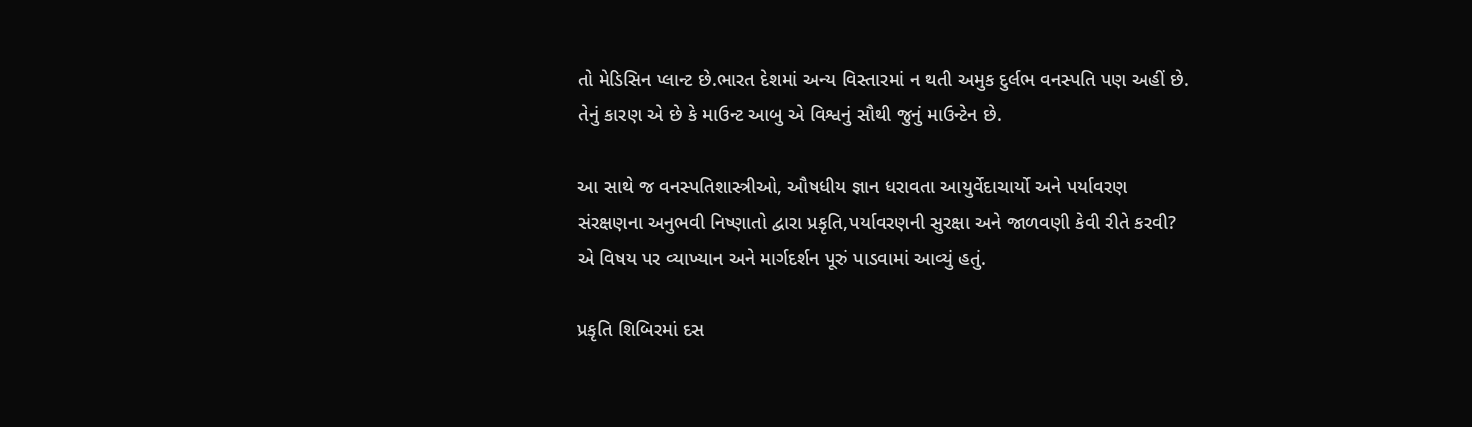તો મેડિસિન પ્લાન્ટ છે.ભારત દેશમાં અન્ય વિસ્તારમાં ન થતી અમુક દુર્લભ વનસ્પતિ પણ અહીં છે. તેનું કારણ એ છે કે માઉન્ટ આબુ એ વિશ્વનું સૌથી જુનું માઉન્ટેન છે.

આ સાથે જ વનસ્પતિશાસ્ત્રીઓ, ઔષધીય જ્ઞાન ધરાવતા આયુર્વેદાચાર્યો અને પર્યાવરણ સંરક્ષણના અનુભવી નિષ્ણાતો દ્વારા પ્રકૃતિ,પર્યાવરણની સુરક્ષા અને જાળવણી કેવી રીતે કરવી? એ વિષય પર વ્યાખ્યાન અને માર્ગદર્શન પૂરું પાડવામાં આવ્યું હતું.

પ્રકૃતિ શિબિરમાં દસ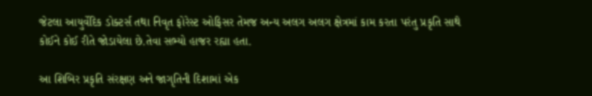જેટલા આયુર્વેદિક ડોક્ટર્સ તથા નિવૃત ફોરેસ્ટ ઓફિસર તેમજ અન્ય અલગ અલગ ક્ષેત્રમાં કામ કરતા પરંતુ પ્રકૃતિ સાથે કોઈને કોઈ રીતે જોડાયેલા છે.તેવા સભ્યો હાજર રહ્યા હતા.

આ શિબિર પ્રકૃતિ સંરક્ષણ અને જાગૃતિની દિશામાં એક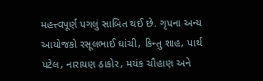મહત્ત્વપૂર્ણ પગલું સાબિત થઈ છે. ગૃપના અન્ય આયોજકો રસૂલભાઈ ઘાંચી, કિન્તુ શાહ, પાર્થ પટેલ, નારાયણ ઠાકોર, મયંક ચૌહાણ અને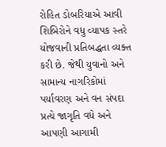રોહિત ડોબરિયાએ આવી શિબિરોને વધુ વ્યાપક સ્તરે યોજવાની પ્રતિબદ્ધતા વ્યક્ત કરી છે. જેથી યુવાનો અને સામાન્ય નાગરિકોમાં પર્યાવરણ અને વન સંપદા પ્રત્યે જાગૃતિ વધે અને આપણી આગામી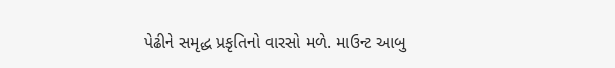પેઢીને સમૃદ્ધ પ્રકૃતિનો વારસો મળે. માઉન્ટ આબુ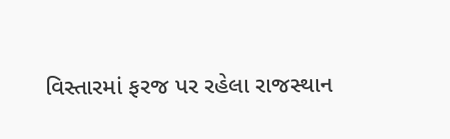વિસ્તારમાં ફરજ પર રહેલા રાજસ્થાન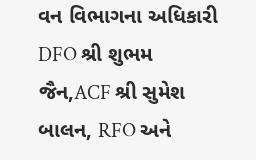વન વિભાગના અધિકારી DFO શ્રી શુભમ જૈન,ACF શ્રી સુમેશ બાલન, RFO અને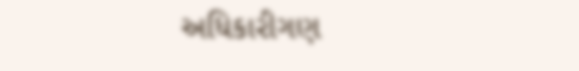અધિકારીગણ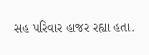સહ પરિવાર હાજર રહ્યા હતા.